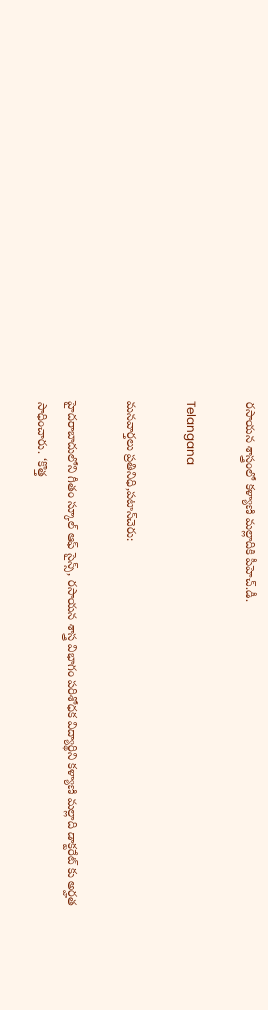రసాయన శాస్త్రంలో కళ్యాణి మల్లాదికి పీహెచ్.డీ.

Telangana

మనవార్తలు ప్రతినిధి,పటాన్‌చెరు:

హైదరాబాదులోని గీతం స్కూల్ ఆఫ్ సైన్స్, రసాయన శాస్త్ర విభాగం పరిశోధక విద్యార్థిని కళ్యాణి మల్లాది డాక్టరేట్ కు అర్హత సాధించారు. ‘కొత్త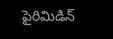పైరిమిడిన్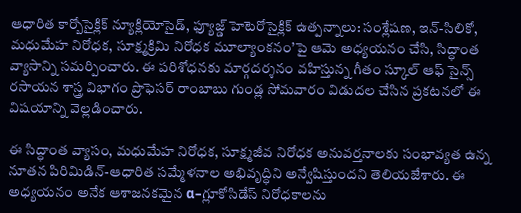ఆధారిత కార్బోసైక్లిక్ న్యూక్లియోసైడ్, ఫ్యూజ్డ్ హెటెరోసైక్లిక్ ఉత్పన్నాలు: సంశ్లేషణ, ఇన్-సిలికో, మధుమేహ నిరోధక, సూక్ష్మక్రిమి నిరోధక మూల్యాంకనం’పై ఆమె అధ్యయనం చేసి, సిద్ధాంత వ్యాసాన్ని సమర్పించారు. ఈ పరిశోధనకు మార్గదర్శనం వహిస్తున్న గీతం స్కూల్ ఆఫ్ సైన్స్ రసాయన శాస్త్ర విభాగం ప్రొఫెసర్ రాంబాబు గుండ్ల సోమవారం విడుదల చేసిన ప్రకటనలో ఈ విషయాన్ని వెల్లడించారు.

ఈ సిద్ధాంత వ్యాసం, మధుమేహ నిరోధక, సూక్ష్మజీవ నిరోధక అనువర్తనాలకు సంభావ్యత ఉన్న నూతన పిరిమిడిన్-ఆధారిత సమ్మేళనాల అభివృద్ధిని అన్వేషిస్తుందని తెలియజేశారు. ఈ అధ్యయనం అనేక ఆశాజనకమైన α–గ్లూకోసిడేస్ నిరోధకాలను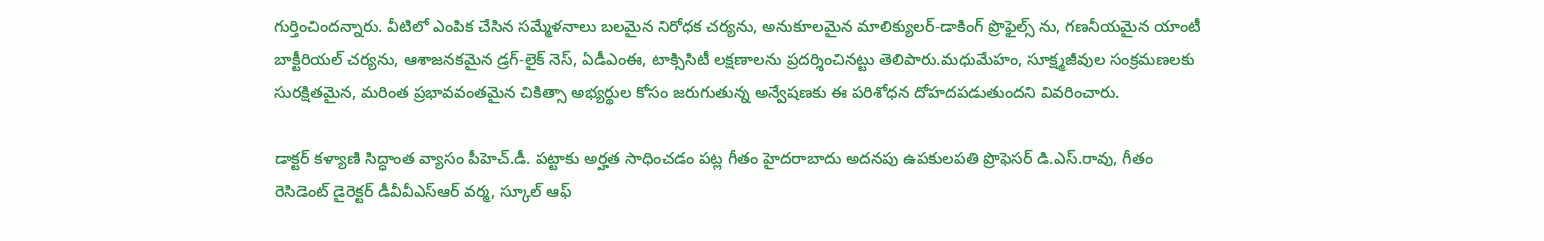గుర్తించిందన్నారు. వీటిలో ఎంపిక చేసిన సమ్మేళనాలు బలమైన నిరోధక చర్యను, అనుకూలమైన మాలిక్యులర్-డాకింగ్ ప్రొఫైల్స్ ను, గణనీయమైన యాంటీ బాక్టీరియల్ చర్యను, ఆశాజనకమైన డ్రగ్-లైక్ నెస్, ఏడీఎంఈ, టాక్సిసిటీ లక్షణాలను ప్రదర్శించినట్టు తెలిపారు.మధుమేహం, సూక్ష్మజీవుల సంక్రమణలకు సురక్షితమైన, మరింత ప్రభావవంతమైన చికిత్సా అభ్యర్థుల కోసం జరుగుతున్న అన్వేషణకు ఈ పరిశోధన దోహదపడుతుందని వివరించారు.

డాక్టర్ కళ్యాణి సిద్ధాంత వ్యాసం పీహెచ్.డీ. పట్టాకు అర్హత సాధించడం పట్ల గీతం హైదరాబాదు అదనపు ఉపకులపతి ప్రొఫెసర్ డి.ఎస్.రావు, గీతం రెసిడెంట్ డైరెక్టర్ డీవీవీఎస్ఆర్ వర్మ, స్కూల్ ఆఫ్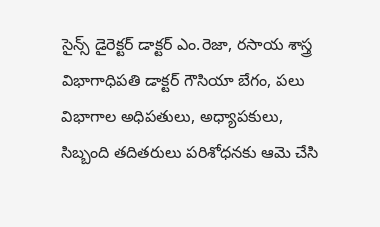సైన్స్ డైరెక్టర్ డాక్టర్ ఎం.రెజా, రసాయ శాస్త్ర విభాగాధిపతి డాక్టర్ గౌసియా బేగం, పలు విభాగాల అధిపతులు, అధ్యాపకులు, సిబ్బంది తదితరులు పరిశోధనకు ఆమె చేసి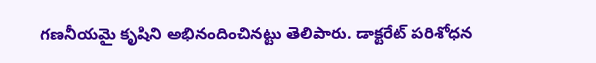గణనీయమై కృషిని అభినందించినట్టు తెలిపారు. డాక్టరేట్ పరిశోధన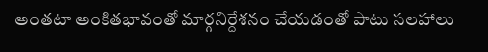అంతటా అంకితభావంతో మార్గనిర్దేశనం చేయడంతో పాటు సలహాలు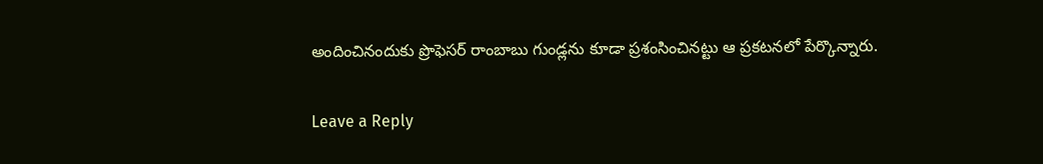అందించినందుకు ప్రొఫెసర్ రాంబాబు గుండ్లను కూడా ప్రశంసించినట్టు ఆ ప్రకటనలో పేర్కొన్నారు.

Leave a Reply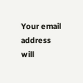Your email address will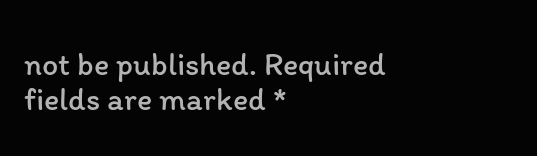not be published. Required fields are marked *